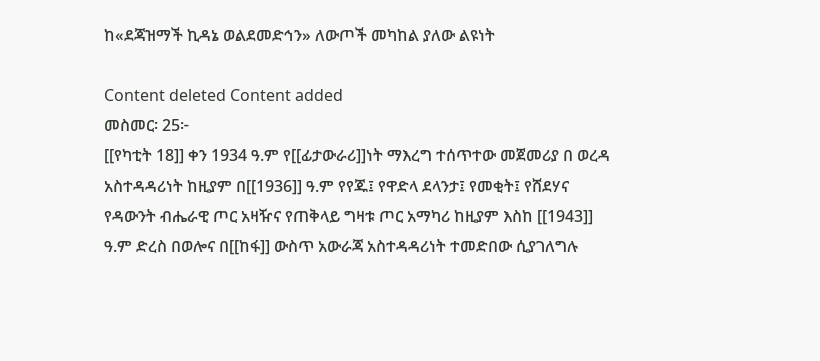ከ«ደጃዝማች ኪዳኔ ወልደመድኅን» ለውጦች መካከል ያለው ልዩነት

Content deleted Content added
መስመር፡ 25፦
[[የካቲት 18]] ቀን 1934 ዓ.ም የ[[ፊታውራሪ]]ነት ማእረግ ተሰጥተው መጀመሪያ በ ወረዳ አስተዳዳሪነት ከዚያም በ[[1936]] ዓ.ም የየጁ፤ የዋድላ ደላንታ፤ የመቂት፤ የሸደሃና የዳውንት ብሔራዊ ጦር አዛዥና የጠቅላይ ግዛቱ ጦር አማካሪ ከዚያም እስከ [[1943]] ዓ.ም ድረስ በወሎና በ[[ከፋ]] ውስጥ አውራጃ አስተዳዳሪነት ተመድበው ሲያገለግሉ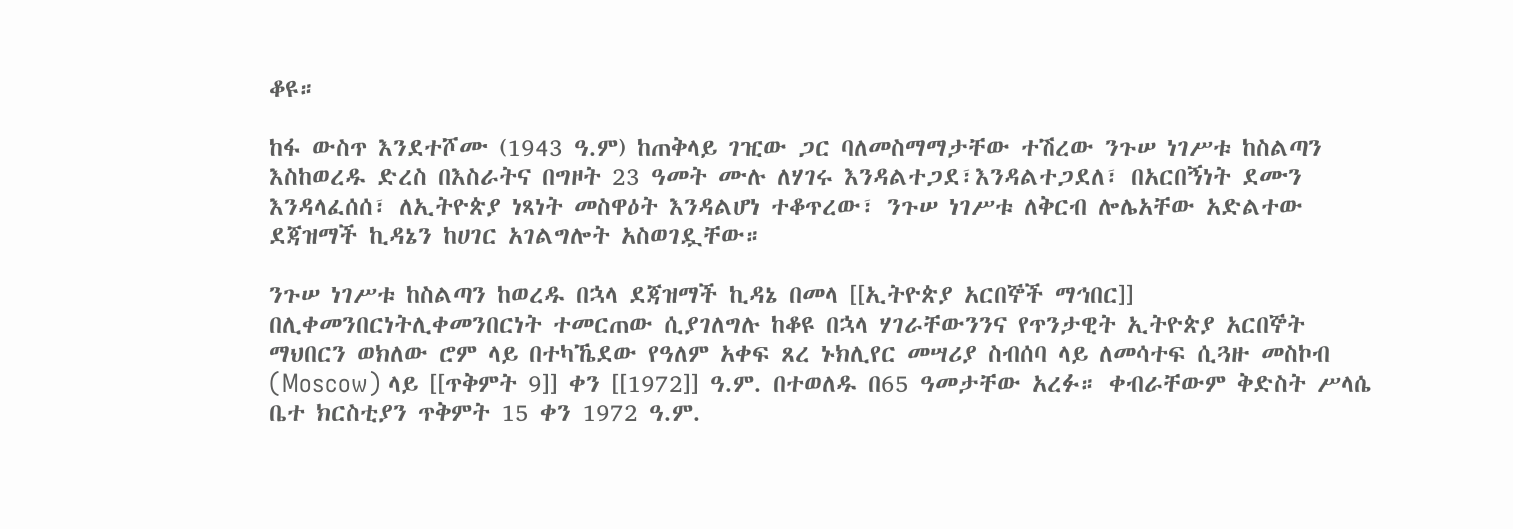ቆዩ።

ከፋ ውስጥ እንደተሾሙ (1943 ዓ.ም) ከጠቅላይ ገዢው ጋር ባለመስማማታቸው ተሽረው ንጉሠ ነገሥቱ ከስልጣን እስከወረዱ ድረስ በእስራትና በግዞት 23 ዓመት ሙሉ ለሃገሩ እንዳልተጋደ፣እንዳልተጋደለ፣ በአርበኝነት ደሙን እንዳላፈሰሰ፣ ለኢትዮጵያ ነጻነት መስዋዕት እንዳልሆነ ተቆጥረው፣ ንጉሠ ነገሥቱ ለቅርብ ሎሌአቸው አድልተው ደጃዝማች ኪዳኔን ከሀገር አገልግሎት አስወገዷቸው።

ንጉሠ ነገሥቱ ከስልጣን ከወረዱ በኋላ ደጃዝማች ኪዳኔ በመላ [[ኢትዮጵያ አርበኞች ማኅበር]] በሊቀመንበርነትሊቀመንበርነት ተመርጠው ሲያገለግሉ ከቆዩ በኋላ ሃገራቸውንንና የጥንታዊት ኢትዮጵያ አርበኞት ማህበርን ወክለው ሮም ላይ በተካኼደው የዓለም አቀፍ ጸረ ኑክሊየር መሣሪያ ስብሰባ ላይ ለመሳተፍ ሲጓዙ መስኮብ (Moscow) ላይ [[ጥቅምት 9]] ቀን [[1972]] ዓ.ም. በተወለዱ በ65 ዓመታቸው አረፉ። ቀብራቸውም ቅድስት ሥላሴ ቤተ ክርስቲያን ጥቅምት 15 ቀን 1972 ዓ.ም.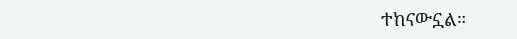ተከናውኗል።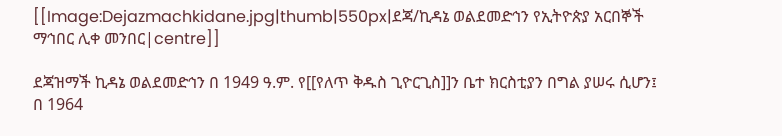[[Image:Dejazmachkidane.jpg|thumb|550px|ደጃ/ኪዳኔ ወልደመድኅን የኢትዮጵያ አርበኞች ማኅበር ሊቀ መንበር|centre]]

ደጃዝማች ኪዳኔ ወልደመድኅን በ 1949 ዓ.ም. የ[[የለጥ ቅዱስ ጊዮርጊስ]]ን ቤተ ክርስቲያን በግል ያሠሩ ሲሆን፤ በ 1964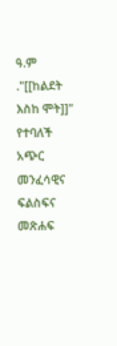ዓ.ም ."[[ከልደት እስከ ሞት]]" የተባለች አጭር መንፈሳዊና ፍልስፍና መጽሐፍ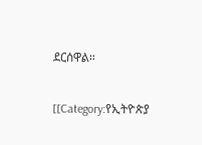ደርሰዋል።

[[Category:የኢትዮጵያ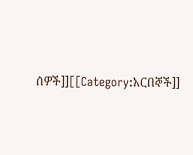ሰዎች]][[Category:አርበኞች]]